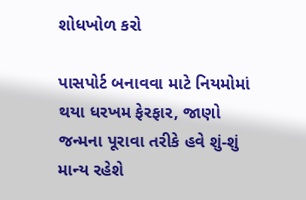શોધખોળ કરો

પાસપોર્ટ બનાવવા માટે નિયમોમાં થયા ધરખમ ફેરફાર, જાણો જન્મના પૂરાવા તરીકે હવે શું-શું માન્ય રહેશે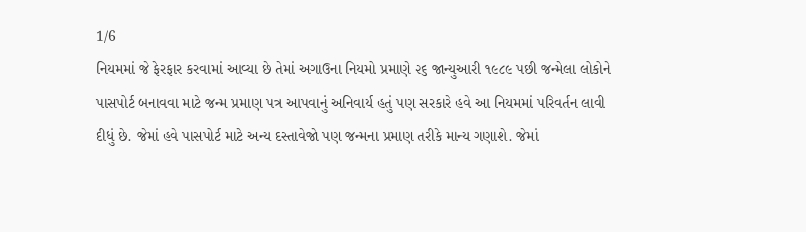1/6
નિયમમાં જે ફેરફાર કરવામાં આવ્યા છે તેમાં અગાઉના નિયમો પ્રમાણે ૨૬ જાન્યુઆરી ૧૯૮૯ પછી જન્મેલા લોકોને પાસપોર્ટ બનાવવા માટે જન્મ પ્રમાણ પત્ર આપવાનું અનિવાર્ય હતું પણ સરકારે હવે આ નિયમમાં પરિવર્તન લાવી દીધું છે. જેમાં હવે પાસપોર્ટ માટે અન્ય દસ્તાવેજો પણ જન્મના પ્રમાણ તરીકે માન્ય ગણાશે. જેમાં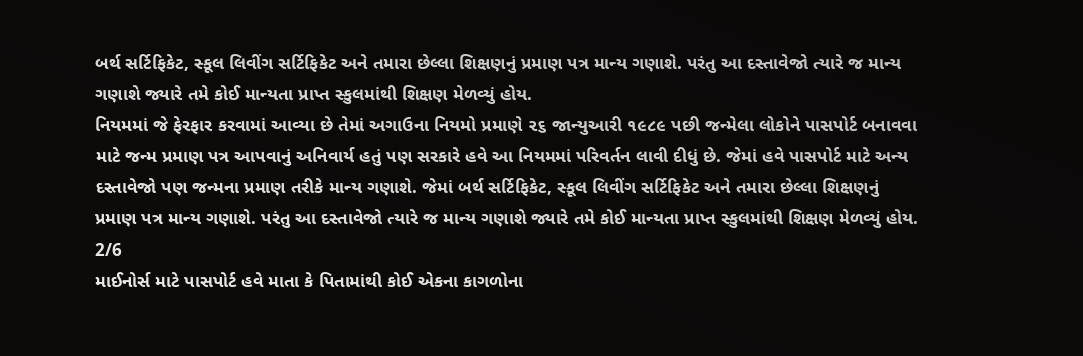બર્થ સર્ટિફિકેટ, સ્કૂલ લિવીંગ સર્ટિફિકેટ અને તમારા છેલ્લા શિક્ષણનું પ્રમાણ પત્ર માન્ય ગણાશે. પરંતુ આ દસ્તાવેજો ત્યારે જ માન્ય ગણાશે જ્યારે તમે કોઈ માન્યતા પ્રાપ્ત સ્કુલમાંથી શિક્ષણ મેળવ્યું હોય.
નિયમમાં જે ફેરફાર કરવામાં આવ્યા છે તેમાં અગાઉના નિયમો પ્રમાણે ૨૬ જાન્યુઆરી ૧૯૮૯ પછી જન્મેલા લોકોને પાસપોર્ટ બનાવવા માટે જન્મ પ્રમાણ પત્ર આપવાનું અનિવાર્ય હતું પણ સરકારે હવે આ નિયમમાં પરિવર્તન લાવી દીધું છે. જેમાં હવે પાસપોર્ટ માટે અન્ય દસ્તાવેજો પણ જન્મના પ્રમાણ તરીકે માન્ય ગણાશે. જેમાં બર્થ સર્ટિફિકેટ, સ્કૂલ લિવીંગ સર્ટિફિકેટ અને તમારા છેલ્લા શિક્ષણનું પ્રમાણ પત્ર માન્ય ગણાશે. પરંતુ આ દસ્તાવેજો ત્યારે જ માન્ય ગણાશે જ્યારે તમે કોઈ માન્યતા પ્રાપ્ત સ્કુલમાંથી શિક્ષણ મેળવ્યું હોય.
2/6
માઈનોર્સ માટે પાસપોર્ટ હવે માતા કે પિતામાંથી કોઈ એકના કાગળોના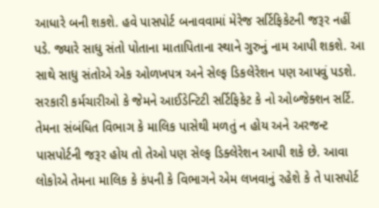આધારે બની શકશે. હવે પાસપોર્ટ બનાવવામાં મેરેજ સર્ટિફિકેટની જરૂર નહીં પડે. જ્યારે સાધુ સંતો પોતાના માતાપિતાના સ્થાને ગુરુનું નામ આપી શકશે. આ સાથે સાધુ સંતોએ એક ઓળખપત્ર અને સેલ્ફ ડિકલેરેશન પણ આપવું પડશે. સરકારી કર્મચારીઓ કે જેમને આઈડેન્ટિટી સર્ટિફિકેટ કે નો ઓબ્જેક્શન સર્ટિ. તેમના સંબંધિત વિભાગ કે માલિક પાસેથી મળતું ન હોય અને અરજન્ટ પાસપોર્ટની જરૂર હોય તો તેઓ પણ સેલ્ફ ડિક્લેરેશન આપી શકે છે. આવા લોકોએ તેમના માલિક કે કંપની કે વિભાગને એમ લખવાનું રહેશે કે તે પાસપોર્ટ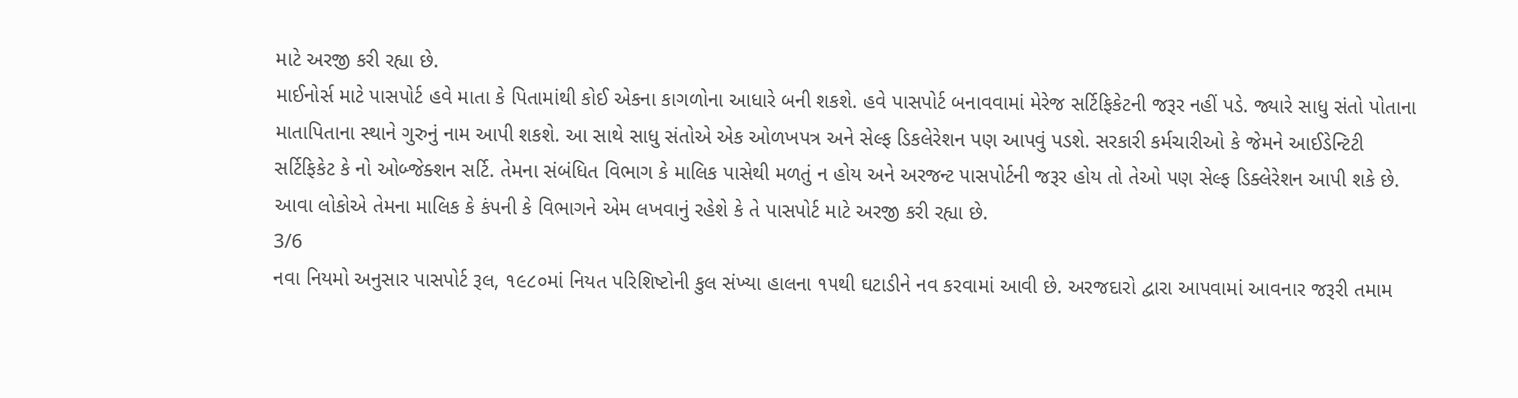માટે અરજી કરી રહ્યા છે.
માઈનોર્સ માટે પાસપોર્ટ હવે માતા કે પિતામાંથી કોઈ એકના કાગળોના આધારે બની શકશે. હવે પાસપોર્ટ બનાવવામાં મેરેજ સર્ટિફિકેટની જરૂર નહીં પડે. જ્યારે સાધુ સંતો પોતાના માતાપિતાના સ્થાને ગુરુનું નામ આપી શકશે. આ સાથે સાધુ સંતોએ એક ઓળખપત્ર અને સેલ્ફ ડિકલેરેશન પણ આપવું પડશે. સરકારી કર્મચારીઓ કે જેમને આઈડેન્ટિટી સર્ટિફિકેટ કે નો ઓબ્જેક્શન સર્ટિ. તેમના સંબંધિત વિભાગ કે માલિક પાસેથી મળતું ન હોય અને અરજન્ટ પાસપોર્ટની જરૂર હોય તો તેઓ પણ સેલ્ફ ડિક્લેરેશન આપી શકે છે. આવા લોકોએ તેમના માલિક કે કંપની કે વિભાગને એમ લખવાનું રહેશે કે તે પાસપોર્ટ માટે અરજી કરી રહ્યા છે.
3/6
નવા નિયમો અનુસાર પાસપોર્ટ રૂલ, ૧૯૮૦માં નિયત પરિશિષ્ટોની કુલ સંખ્યા હાલના ૧૫થી ઘટાડીને નવ કરવામાં આવી છે. અરજદારો દ્વારા આપવામાં ‌આવનાર જરૂરી તમામ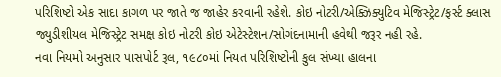પરિશિષ્ટો એક સાદા કાગળ પર જાતે જ જાહેર કરવાની રહેશે. કોઇ નોટરી/એક્ઝિક્યુટિવ મેજિસ્ટ્રેટ/ફર્સ્ટ ક્લાસ જ્યુડીશીયલ મેજિસ્ટ્રેટ સમક્ષ કોઇ નોટરી કોઇ એટેસ્ટેશન/સોગંદનામાની હવેથી જરૂર નહી રહે.
નવા નિયમો અનુસાર પાસપોર્ટ રૂલ, ૧૯૮૦માં નિયત પરિશિષ્ટોની કુલ સંખ્યા હાલના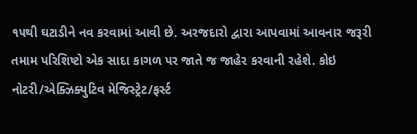૧૫થી ઘટાડીને નવ કરવામાં આવી છે. અરજદારો દ્વારા આપવામાં ‌આવનાર જરૂરી તમામ પરિશિષ્ટો એક સાદા કાગળ પર જાતે જ જાહેર કરવાની રહેશે. કોઇ નોટરી/એક્ઝિક્યુટિવ મેજિસ્ટ્રેટ/ફર્સ્ટ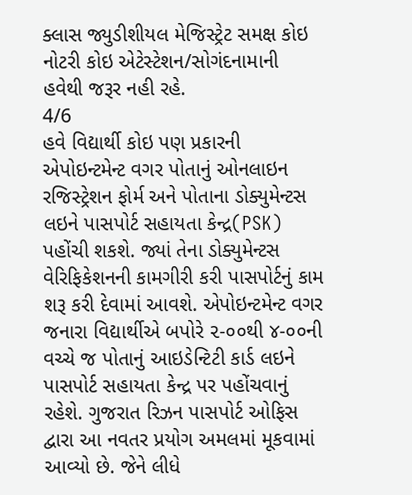ક્લાસ જ્યુડીશીયલ મેજિસ્ટ્રેટ સમક્ષ કોઇ નોટરી કોઇ એટેસ્ટેશન/સોગંદનામાની હવેથી જરૂર નહી રહે.
4/6
હવે વિદ્યાર્થી કોઇ પણ પ્રકારની એપોઇન્ટમેન્ટ વગર પોતાનું ઓનલાઇન રજિસ્ટ્રેશન ફોર્મ અને પોતાના ડોક્યુમેન્ટસ લઇને પાસપોર્ટ સહાયતા કેન્દ્ર(PSK) પહોંચી શકશે. જ્યાં તેના ડોક્યુમેન્ટસ વેરિફિકેશનની કામગીરી કરી પાસપોર્ટનું કામ શરૂ કરી દેવામાં આવશે. એપોઇન્ટમેન્ટ વગર જનારા વિદ્યાર્થીએ બપોરે ૨-૦૦થી ૪-૦૦ની વચ્ચે જ પોતાનું આઇડેન્ટિટી કાર્ડ લઇને પાસપોર્ટ સહાયતા કેન્દ્ર પર પહોંચવાનું રહેશે. ગુજરાત રિઝન પાસપોર્ટ ઓફિસ દ્વારા આ નવતર પ્રયોગ અમલમાં મૂકવામાં આવ્યો છે. જેને લીધે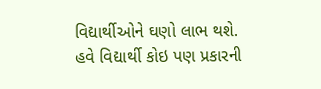વિદ્યાર્થીઓને ઘણો લાભ થશે.
હવે વિદ્યાર્થી કોઇ પણ પ્રકારની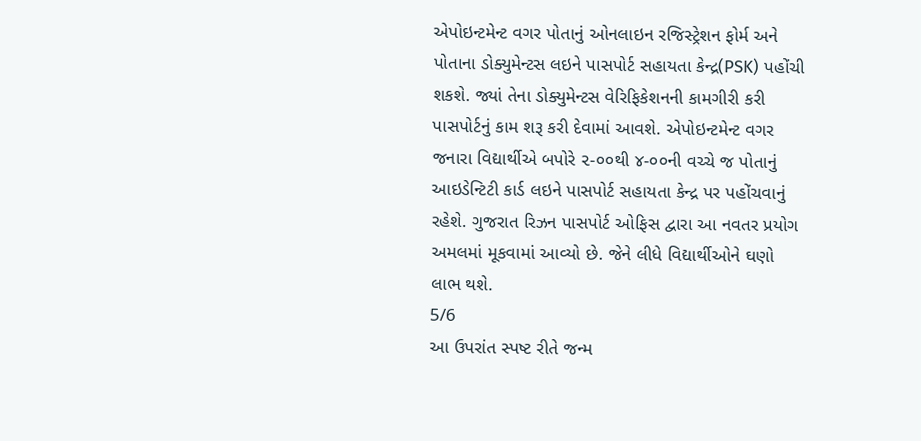એપોઇન્ટમેન્ટ વગર પોતાનું ઓનલાઇન રજિસ્ટ્રેશન ફોર્મ અને પોતાના ડોક્યુમેન્ટસ લઇને પાસપોર્ટ સહાયતા કેન્દ્ર(PSK) પહોંચી શકશે. જ્યાં તેના ડોક્યુમેન્ટસ વેરિફિકેશનની કામગીરી કરી પાસપોર્ટનું કામ શરૂ કરી દેવામાં આવશે. એપોઇન્ટમેન્ટ વગર જનારા વિદ્યાર્થીએ બપોરે ૨-૦૦થી ૪-૦૦ની વચ્ચે જ પોતાનું આઇડેન્ટિટી કાર્ડ લઇને પાસપોર્ટ સહાયતા કેન્દ્ર પર પહોંચવાનું રહેશે. ગુજરાત રિઝન પાસપોર્ટ ઓફિસ દ્વારા આ નવતર પ્રયોગ અમલમાં મૂકવામાં આવ્યો છે. જેને લીધે વિદ્યાર્થીઓને ઘણો લાભ થશે.
5/6
આ ઉપરાંત સ્પષ્ટ રીતે જન્મ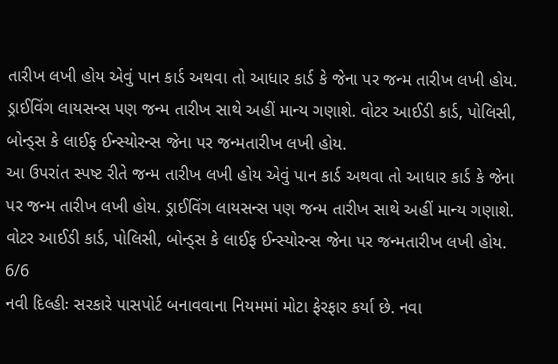તારીખ લખી હોય એવું પાન કાર્ડ અથવા તો આધાર કાર્ડ કે જેના પર જન્મ તારીખ લખી હોય. ડ્રાઈવિંગ લાયસન્સ પણ જન્મ તારીખ સાથે અહીં માન્ય ગણાશે. વોટર આઈડી કાર્ડ, પોલિસી, બોન્ડ્સ કે લાઈફ ઈન્સ્યોરન્સ જેના પર જન્મતારીખ લખી હોય.
આ ઉપરાંત સ્પષ્ટ રીતે જન્મ તારીખ લખી હોય એવું પાન કાર્ડ અથવા તો આધાર કાર્ડ કે જેના પર જન્મ તારીખ લખી હોય. ડ્રાઈવિંગ લાયસન્સ પણ જન્મ તારીખ સાથે અહીં માન્ય ગણાશે. વોટર આઈડી કાર્ડ, પોલિસી, બોન્ડ્સ કે લાઈફ ઈન્સ્યોરન્સ જેના પર જન્મતારીખ લખી હોય.
6/6
નવી દિલ્હીઃ સરકારે પાસપોર્ટ બનાવવાના નિયમમાં મોટા ફેરફાર કર્યા છે. નવા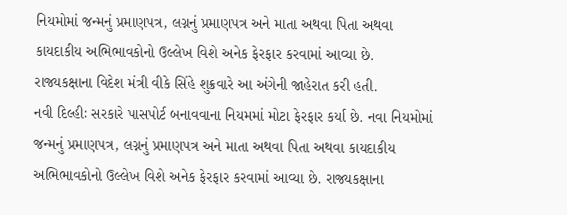નિયમોમાં જન્મનું પ્રમાણપત્ર, લગ્નનું પ્રમાણપત્ર અને માતા અથવા પિતા અથવા કાયદાકીય અભિભાવકોનો ઉલ્લેખ વિશે અનેક ફેરફાર કરવામાં આવ્યા છે. રાજ્યકક્ષાના વિદેશ મંત્રી વીકે સિંહે શુક્રવારે આ અંગેની જાહેરાત કરી હતી.
નવી દિલ્હીઃ સરકારે પાસપોર્ટ બનાવવાના નિયમમાં મોટા ફેરફાર કર્યા છે. નવા નિયમોમાં જન્મનું પ્રમાણપત્ર, લગ્નનું પ્રમાણપત્ર અને માતા અથવા પિતા અથવા કાયદાકીય અભિભાવકોનો ઉલ્લેખ વિશે અનેક ફેરફાર કરવામાં આવ્યા છે. રાજ્યકક્ષાના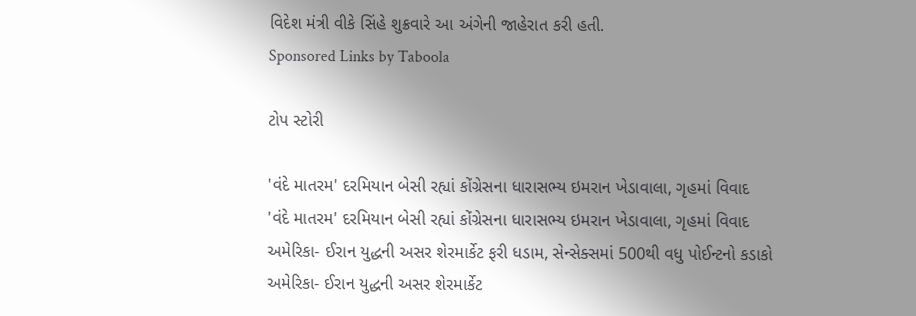વિદેશ મંત્રી વીકે સિંહે શુક્રવારે આ અંગેની જાહેરાત કરી હતી.
Sponsored Links by Taboola

ટોપ સ્ટોરી

'વંદે માતરમ' દરમિયાન બેસી રહ્યાં કોંગ્રેસના ધારાસભ્ય ઇમરાન ખેડાવાલા, ગૃહમાં વિવાદ
'વંદે માતરમ' દરમિયાન બેસી રહ્યાં કોંગ્રેસના ધારાસભ્ય ઇમરાન ખેડાવાલા, ગૃહમાં વિવાદ
અમેરિકા- ઈરાન યુદ્ધની અસર શેરમાર્કેટ ફરી ધડામ, સેન્સેક્સમાં 500થી વધુ પોઈન્ટનો કડાકો
અમેરિકા- ઈરાન યુદ્ધની અસર શેરમાર્કેટ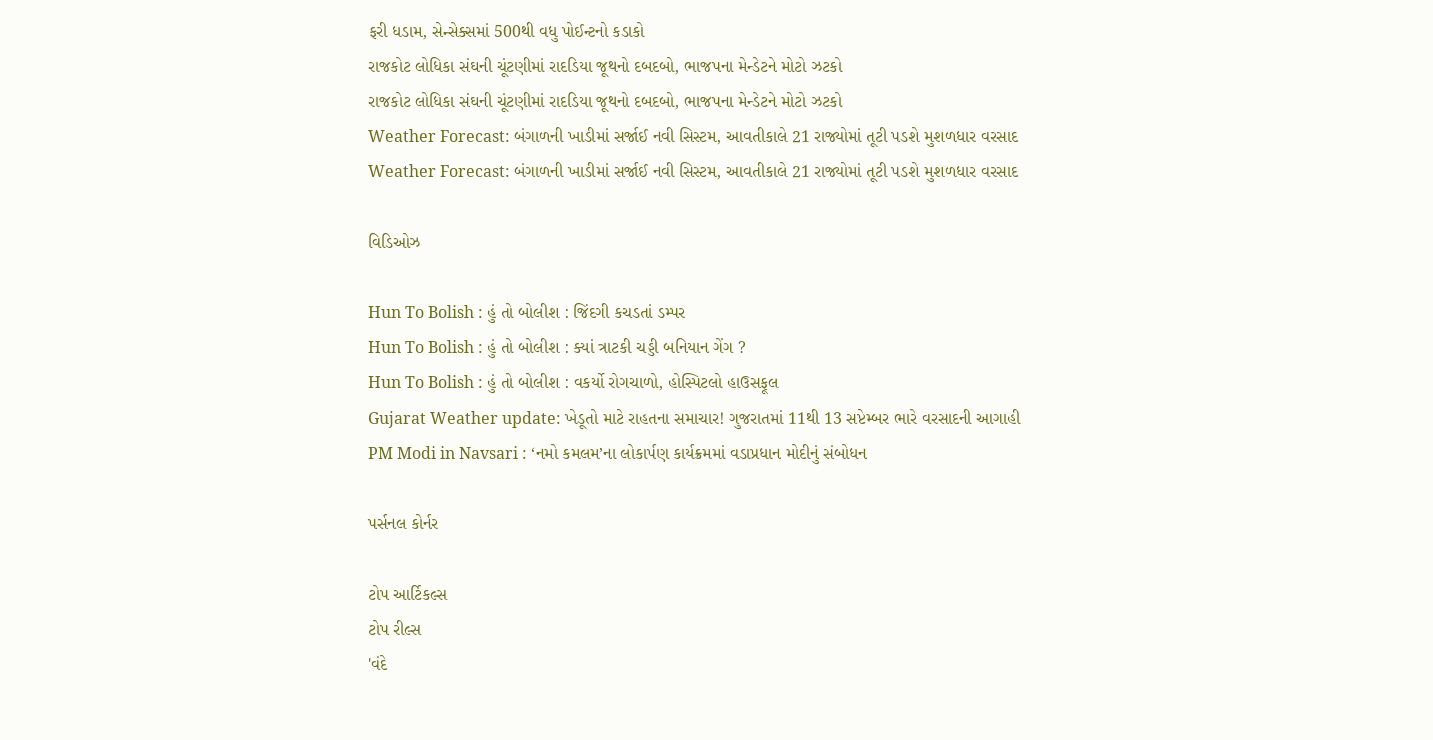ફરી ધડામ, સેન્સેક્સમાં 500થી વધુ પોઈન્ટનો કડાકો
રાજકોટ લોધિકા સંઘની ચૂંટણીમાં રાદડિયા જૂથનો દબદબો, ભાજપના મેન્ડેટને મોટો ઝટકો
રાજકોટ લોધિકા સંઘની ચૂંટણીમાં રાદડિયા જૂથનો દબદબો, ભાજપના મેન્ડેટને મોટો ઝટકો
Weather Forecast: બંગાળની ખાડીમાં સર્જાઈ નવી સિસ્ટમ, આવતીકાલે 21 રાજ્યોમાં તૂટી પડશે મુશળધાર વરસાદ
Weather Forecast: બંગાળની ખાડીમાં સર્જાઈ નવી સિસ્ટમ, આવતીકાલે 21 રાજ્યોમાં તૂટી પડશે મુશળધાર વરસાદ

વિડિઓઝ

Hun To Bolish : હું તો બોલીશ : જિંદગી કચડતાં ડમ્પર
Hun To Bolish : હું તો બોલીશ : ક્યાં ત્રાટકી ચડ્ડી બનિયાન ગેંગ ?
Hun To Bolish : હું તો બોલીશ : વકર્યો રોગચાળો, હોસ્પિટલો હાઉસફૂલ
Gujarat Weather update: ખેડૂતો માટે રાહતના સમાચાર! ગુજરાતમાં 11થી 13 સપ્ટેમ્બર ભારે વરસાદની આગાહી
PM Modi in Navsari : ‘નમો કમલમ’ના લોકાર્પણ કાર્યક્રમમાં વડાપ્રધાન મોદીનું સંબોધન

પર્સનલ કોર્નર

ટોપ આર્ટિકલ્સ
ટોપ રીલ્સ
'વંદે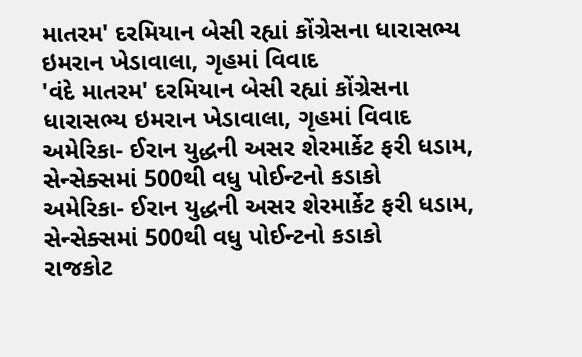માતરમ' દરમિયાન બેસી રહ્યાં કોંગ્રેસના ધારાસભ્ય ઇમરાન ખેડાવાલા, ગૃહમાં વિવાદ
'વંદે માતરમ' દરમિયાન બેસી રહ્યાં કોંગ્રેસના ધારાસભ્ય ઇમરાન ખેડાવાલા, ગૃહમાં વિવાદ
અમેરિકા- ઈરાન યુદ્ધની અસર શેરમાર્કેટ ફરી ધડામ, સેન્સેક્સમાં 500થી વધુ પોઈન્ટનો કડાકો
અમેરિકા- ઈરાન યુદ્ધની અસર શેરમાર્કેટ ફરી ધડામ, સેન્સેક્સમાં 500થી વધુ પોઈન્ટનો કડાકો
રાજકોટ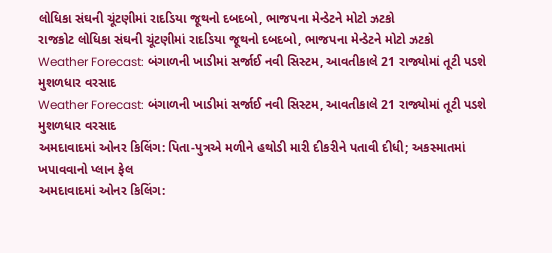લોધિકા સંઘની ચૂંટણીમાં રાદડિયા જૂથનો દબદબો, ભાજપના મેન્ડેટને મોટો ઝટકો
રાજકોટ લોધિકા સંઘની ચૂંટણીમાં રાદડિયા જૂથનો દબદબો, ભાજપના મેન્ડેટને મોટો ઝટકો
Weather Forecast: બંગાળની ખાડીમાં સર્જાઈ નવી સિસ્ટમ, આવતીકાલે 21 રાજ્યોમાં તૂટી પડશે મુશળધાર વરસાદ
Weather Forecast: બંગાળની ખાડીમાં સર્જાઈ નવી સિસ્ટમ, આવતીકાલે 21 રાજ્યોમાં તૂટી પડશે મુશળધાર વરસાદ
અમદાવાદમાં ઓનર કિલિંગ: પિતા-પુત્રએ મળીને હથોડી મારી દીકરીને પતાવી દીધી; અકસ્માતમાં ખપાવવાનો પ્લાન ફેલ
અમદાવાદમાં ઓનર કિલિંગ: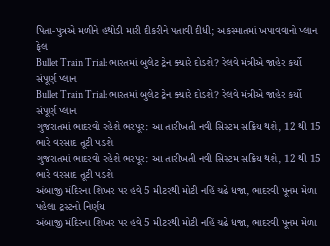પિતા-પુત્રએ મળીને હથોડી મારી દીકરીને પતાવી દીધી; અકસ્માતમાં ખપાવવાનો પ્લાન ફેલ
Bullet Train Trial: ભારતમાં બુલેટ ટ્રેન ક્યારે દોડશે? રેલવે મંત્રીએ જાહેર કર્યો સંપૂર્ણ પ્લાન
Bullet Train Trial: ભારતમાં બુલેટ ટ્રેન ક્યારે દોડશે? રેલવે મંત્રીએ જાહેર કર્યો સંપૂર્ણ પ્લાન
ગુજરાતમાં ભાદરવો રહેશે ભરપૂર: આ તારીખતી નવી સિસ્ટમ સક્રિય થશે, 12 થી 15 ભારે વરસાદ તૂટી પડશે
ગુજરાતમાં ભાદરવો રહેશે ભરપૂર: આ તારીખતી નવી સિસ્ટમ સક્રિય થશે, 12 થી 15 ભારે વરસાદ તૂટી પડશે
અંબાજી મંદિરના શિખર પર હવે 5 મીટરથી મોટી નહિં ચઢે ધજા, ભાદરવી પૂનમ મેળા પહેલા ટ્રસ્ટનો નિર્ણય
અંબાજી મંદિરના શિખર પર હવે 5 મીટરથી મોટી નહિં ચઢે ધજા, ભાદરવી પૂનમ મેળા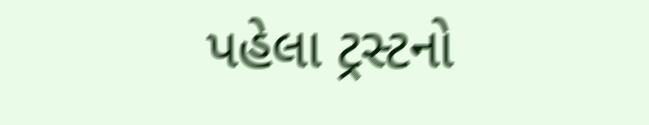પહેલા ટ્રસ્ટનો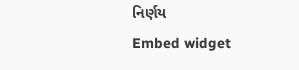નિર્ણય
Embed widget